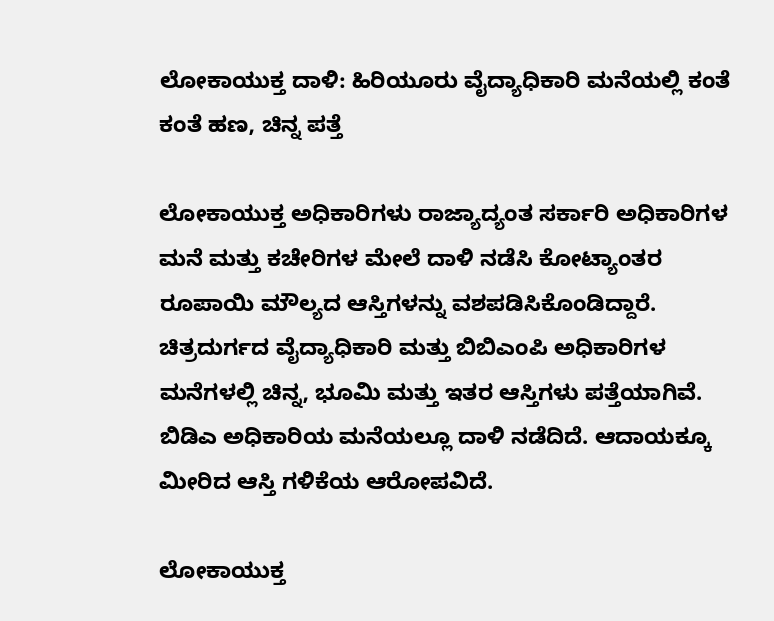ಲೋಕಾಯುಕ್ತ ದಾಳಿ: ಹಿರಿಯೂರು ವೈದ್ಯಾಧಿಕಾರಿ ಮನೆಯಲ್ಲಿ ಕಂತೆ ಕಂತೆ ಹಣ, ಚಿನ್ನ ಪತ್ತೆ

ಲೋಕಾಯುಕ್ತ ಅಧಿಕಾರಿಗಳು ರಾಜ್ಯಾದ್ಯಂತ ಸರ್ಕಾರಿ ಅಧಿಕಾರಿಗಳ ಮನೆ ಮತ್ತು ಕಚೇರಿಗಳ ಮೇಲೆ ದಾಳಿ ನಡೆಸಿ ಕೋಟ್ಯಾಂತರ ರೂಪಾಯಿ ಮೌಲ್ಯದ ಆಸ್ತಿಗಳನ್ನು ವಶಪಡಿಸಿಕೊಂಡಿದ್ದಾರೆ. ಚಿತ್ರದುರ್ಗದ ವೈದ್ಯಾಧಿಕಾರಿ ಮತ್ತು ಬಿಬಿಎಂಪಿ ಅಧಿಕಾರಿಗಳ ಮನೆಗಳಲ್ಲಿ ಚಿನ್ನ, ಭೂಮಿ ಮತ್ತು ಇತರ ಆಸ್ತಿಗಳು ಪತ್ತೆಯಾಗಿವೆ. ಬಿಡಿಎ ಅಧಿಕಾರಿಯ ಮನೆಯಲ್ಲೂ ದಾಳಿ ನಡೆದಿದೆ. ಆದಾಯಕ್ಕೂ ಮೀರಿದ ಆಸ್ತಿ ಗಳಿಕೆಯ ಆರೋಪವಿದೆ.

ಲೋಕಾಯುಕ್ತ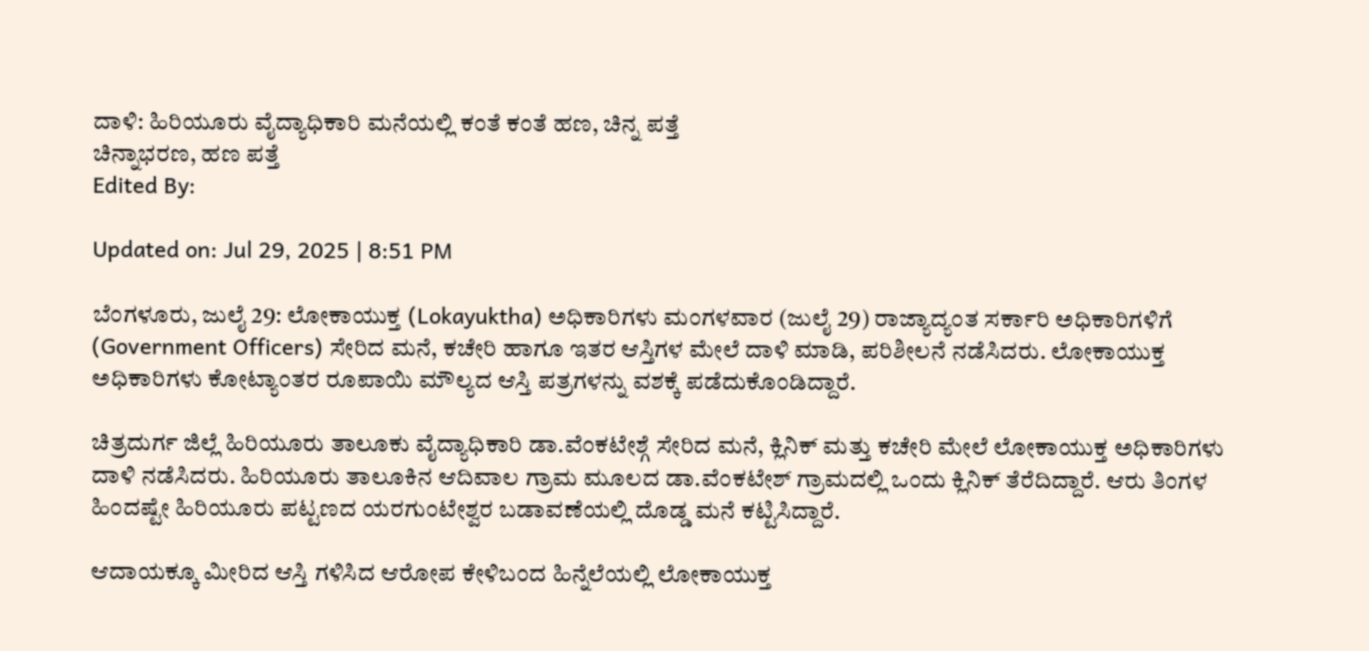ದಾಳಿ: ಹಿರಿಯೂರು ವೈದ್ಯಾಧಿಕಾರಿ ಮನೆಯಲ್ಲಿ ಕಂತೆ ಕಂತೆ ಹಣ, ಚಿನ್ನ ಪತ್ತೆ
ಚಿನ್ನಾಭರಣ, ಹಣ ಪತ್ತೆ
Edited By:

Updated on: Jul 29, 2025 | 8:51 PM

ಬೆಂಗಳೂರು, ಜುಲೈ 29: ಲೋಕಾಯುಕ್ತ (Lokayuktha) ಅಧಿಕಾರಿಗಳು ಮಂಗಳವಾರ (ಜುಲೈ 29) ರಾಜ್ಯಾದ್ಯಂತ ಸರ್ಕಾರಿ ಅಧಿಕಾರಿಗಳಿಗೆ (Government Officers) ಸೇರಿದ ಮನೆ, ಕಚೇರಿ ಹಾಗೂ ಇತರ ಆಸ್ತಿಗಳ ಮೇಲೆ ದಾಳಿ ಮಾಡಿ, ಪರಿಶೀಲನೆ ನಡೆಸಿದರು. ಲೋಕಾಯುಕ್ತ ಅಧಿಕಾರಿಗಳು ಕೋಟ್ಯಾಂತರ ರೂಪಾಯಿ ಮೌಲ್ಯದ ಆಸ್ತಿ ಪತ್ರಗಳನ್ನು ವಶಕ್ಕೆ ಪಡೆದುಕೊಂಡಿದ್ದಾರೆ.

ಚಿತ್ರದುರ್ಗ ಜಿಲ್ಲೆ ಹಿರಿಯೂರು ತಾಲೂಕು ವೈದ್ಯಾಧಿಕಾರಿ ಡಾ.ವೆಂಕಟೇಶ್ಗೆ ಸೇರಿದ ಮನೆ, ಕ್ಲಿನಿಕ್ ಮತ್ತು ಕಚೇರಿ ಮೇಲೆ ಲೋಕಾಯುಕ್ತ ಅಧಿಕಾರಿಗಳು ದಾಳಿ ನಡೆಸಿದರು. ಹಿರಿಯೂರು ತಾಲೂಕಿನ ಆದಿವಾಲ ಗ್ರಾಮ ಮೂಲದ ಡಾ.ವೆಂಕಟೇಶ್ ಗ್ರಾಮದಲ್ಲಿ ಒಂದು ಕ್ಲಿನಿಕ್ ತೆರೆದಿದ್ದಾರೆ. ಆರು ತಿಂಗಳ ಹಿಂದಷ್ಟೇ ಹಿರಿಯೂರು ಪಟ್ಟಣದ ಯರಗುಂಟೇಶ್ವರ ಬಡಾವಣೆಯಲ್ಲಿ ದೊಡ್ಡ ಮನೆ ಕಟ್ಟಿಸಿದ್ದಾರೆ.

ಆದಾಯಕ್ಕೂ ಮೀರಿದ ಆಸ್ತಿ ಗಳಿಸಿದ ಆರೋಪ ಕೇಳಿಬಂದ ಹಿನ್ನೆಲೆಯಲ್ಲಿ ಲೋಕಾಯುಕ್ತ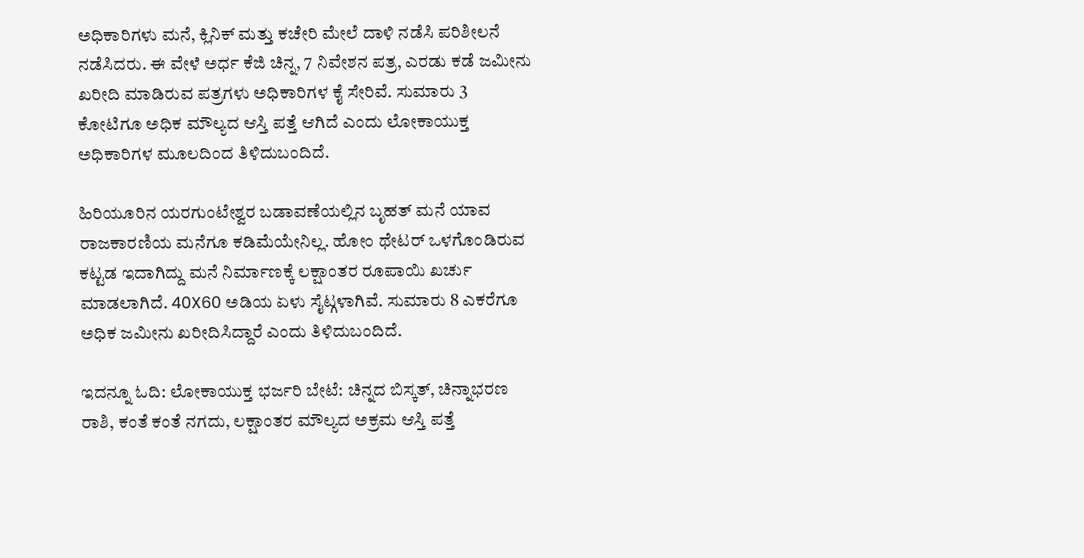ಅಧಿಕಾರಿಗಳು ಮನೆ, ಕ್ಲಿನಿಕ್ ಮತ್ತು ಕಚೇರಿ ಮೇಲೆ ದಾಳಿ ನಡೆಸಿ ಪರಿಶೀಲನೆ ನಡೆಸಿದರು. ಈ ವೇಳೆ ಅರ್ಧ ಕೆಜಿ ಚಿನ್ನ, 7 ನಿವೇಶನ ಪತ್ರ, ಎರಡು ಕಡೆ ಜಮೀನು ಖರೀದಿ ಮಾಡಿರುವ ಪತ್ರಗಳು ಅಧಿಕಾರಿಗಳ ಕೈ ಸೇರಿವೆ. ಸುಮಾರು 3 ಕೋಟಿಗೂ ಅಧಿಕ ಮೌಲ್ಯದ ಆಸ್ತಿ ಪತ್ತೆ ಆಗಿದೆ ಎಂದು ಲೋಕಾಯುಕ್ತ ಅಧಿಕಾರಿಗಳ ಮೂಲದಿಂದ ತಿಳಿದುಬಂದಿದೆ.

ಹಿರಿಯೂರಿನ ಯರಗುಂಟೇಶ್ವರ ಬಡಾವಣೆಯಲ್ಲಿನ ಬೃಹತ್ ಮನೆ ಯಾವ ರಾಜಕಾರಣಿಯ ಮನೆಗೂ ಕಡಿಮೆಯೇನಿಲ್ಲ. ಹೋಂ ಥೇಟರ್ ಒಳಗೊಂಡಿರುವ ಕಟ್ಟಡ ಇದಾಗಿದ್ದು ಮನೆ ನಿರ್ಮಾಣಕ್ಕೆ ಲಕ್ಷಾಂತರ ರೂಪಾಯಿ ಖರ್ಚು ಮಾಡಲಾಗಿದೆ. 40X60 ಅಡಿಯ ಏಳು ಸೈಟ್ಗಳಾಗಿವೆ. ಸುಮಾರು 8 ಎಕರೆಗೂ ಅಧಿಕ ಜಮೀನು ಖರೀದಿಸಿದ್ದಾರೆ ಎಂದು ತಿಳಿದುಬಂದಿದೆ.

ಇದನ್ನೂ ಓದಿ: ಲೋಕಾಯುಕ್ತ ಭರ್ಜರಿ ಬೇಟೆ: ಚಿನ್ನದ ಬಿಸ್ಕತ್, ಚಿನ್ನಾಭರಣ ರಾಶಿ, ಕಂತೆ ಕಂತೆ ನಗದು, ಲಕ್ಷಾಂತರ ಮೌಲ್ಯದ ಅಕ್ರಮ ಆಸ್ತಿ ಪತ್ತೆ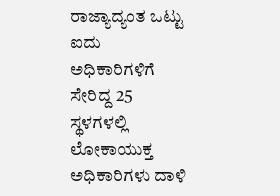ರಾಜ್ಯಾದ್ಯಂತ ಒಟ್ಟು ಐದು ಅಧಿಕಾರಿಗಳಿಗೆ ಸೇರಿದ್ದ 25 ಸ್ಥಳಗಳಲ್ಲಿ ಲೋಕಾಯುಕ್ತ ಅಧಿಕಾರಿಗಳು ದಾಳಿ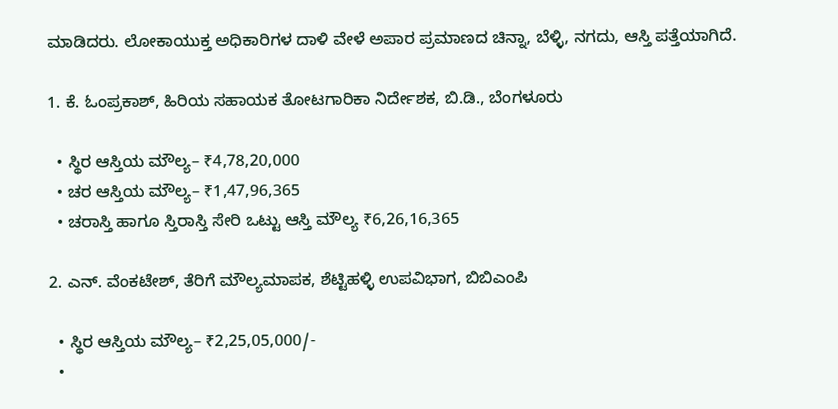ಮಾಡಿದರು. ಲೋಕಾಯುಕ್ತ ಅಧಿಕಾರಿಗಳ ದಾಳಿ ವೇಳೆ ಅಪಾರ ಪ್ರಮಾಣದ ಚಿನ್ನಾ, ಬೆಳ್ಳಿ, ನಗದು, ಆಸ್ತಿ ಪತ್ತೆಯಾಗಿದೆ.

1. ಕೆ. ಓಂಪ್ರಕಾಶ್, ಹಿರಿಯ ಸಹಾಯಕ ತೋಟಗಾರಿಕಾ ನಿರ್ದೇಶಕ, ಬಿ.ಡಿ., ಬೆಂಗಳೂರು

  • ಸ್ಥಿರ ಆಸ್ತಿಯ ಮೌಲ್ಯ– ₹4,78,20,000
  • ಚರ ಆಸ್ತಿಯ ಮೌಲ್ಯ– ₹1,47,96,365
  • ಚರಾಸ್ತಿ ಹಾಗೂ ಸ್ತಿರಾಸ್ತಿ ಸೇರಿ ಒಟ್ಟು ಆಸ್ತಿ ಮೌಲ್ಯ ₹6,26,16,365

2. ಎನ್. ವೆಂಕಟೇಶ್, ತೆರಿಗೆ ಮೌಲ್ಯಮಾಪಕ, ಶೆಟ್ಟಿಹಳ್ಳಿ ಉಪವಿಭಾಗ, ಬಿಬಿಎಂಪಿ

  • ಸ್ಥಿರ ಆಸ್ತಿಯ ಮೌಲ್ಯ– ₹2,25,05,000/-
  •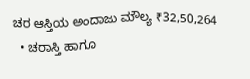ಚರ ಆಸ್ತಿಯ ಅಂದಾಜು ಮೌಲ್ಯ ₹32,50,264
  • ಚರಾಸ್ತಿ ಹಾಗೂ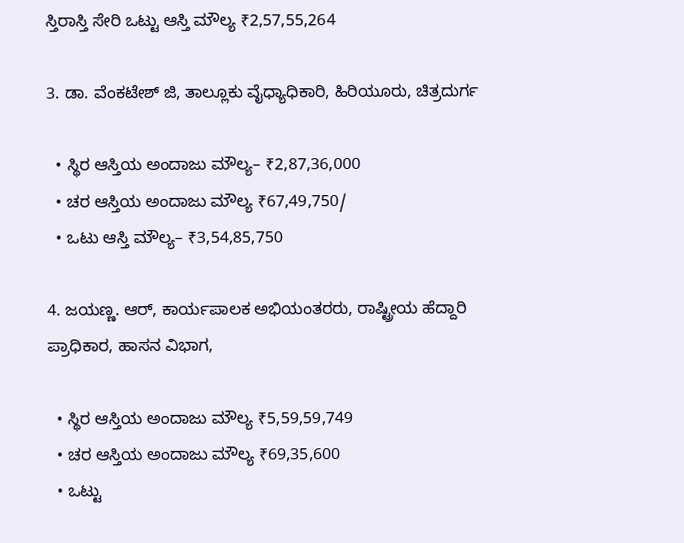ಸ್ತಿರಾಸ್ತಿ ಸೇರಿ ಒಟ್ಟು ಆಸ್ತಿ ಮೌಲ್ಯ ₹2,57,55,264

3. ಡಾ. ವೆಂಕಟೇಶ್ ಜಿ, ತಾಲ್ಲೂಕು ವೈಧ್ಯಾಧಿಕಾರಿ, ಹಿರಿಯೂರು, ಚಿತ್ರದುರ್ಗ

  • ಸ್ಥಿರ ಆಸ್ತಿಯ ಅಂದಾಜು ಮೌಲ್ಯ– ₹2,87,36,000
  • ಚರ ಆಸ್ತಿಯ ಅಂದಾಜು ಮೌಲ್ಯ ₹67,49,750/
  • ಒಟು ಆಸ್ತಿ ಮೌಲ್ಯ– ₹3,54,85,750

4. ಜಯಣ್ಣ. ಆರ್, ಕಾರ್ಯಪಾಲಕ ಅಭಿಯಂತರರು, ರಾಷ್ಟ್ರೀಯ ಹೆದ್ದಾರಿ ಪ್ರಾಧಿಕಾರ, ಹಾಸನ ವಿಭಾಗ,

  • ಸ್ಥಿರ ಆಸ್ತಿಯ ಅಂದಾಜು ಮೌಲ್ಯ ₹5,59,59,749
  • ಚರ ಆಸ್ತಿಯ ಅಂದಾಜು ಮೌಲ್ಯ ₹69,35,600
  • ಒಟ್ಟು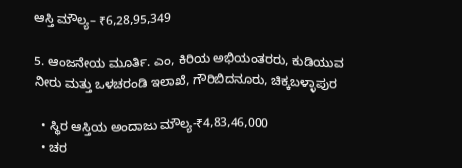ಆಸ್ತಿ ಮೌಲ್ಯ– ₹6,28,95,349

5. ಆಂಜನೇಯ ಮೂರ್ತಿ. ಎಂ, ಕಿರಿಯ ಅಭಿಯಂತರರು, ಕುಡಿಯುವ ನೀರು ಮತ್ತು ಒಳಚರಂಡಿ ಇಲಾಖೆ, ಗೌರಿಬಿದನೂರು, ಚಿಕ್ಕಬಳ್ಳಾಪುರ

  • ಸ್ಥಿರ ಆಸ್ತಿಯ ಅಂದಾಜು ಮೌಲ್ಯ-₹4,83,46,000
  • ಚರ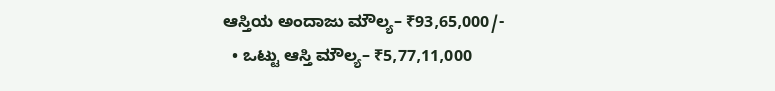ಆಸ್ತಿಯ ಅಂದಾಜು ಮೌಲ್ಯ– ₹93,65,000/-
  • ಒಟ್ಟು ಆಸ್ತಿ ಮೌಲ್ಯ– ₹5,77,11,000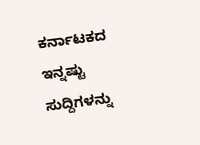ಕರ್ನಾಟಕದ ಇನ್ನಷ್ಟು ಸುದ್ದಿಗಳನ್ನು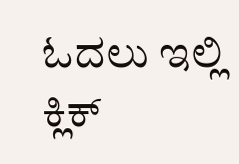ಓದಲು ಇಲ್ಲಿ ಕ್ಲಿಕ್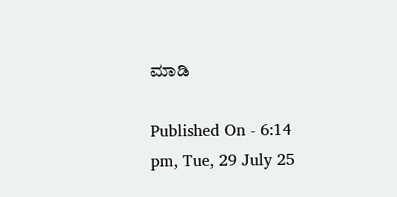ಮಾಡಿ

Published On - 6:14 pm, Tue, 29 July 25